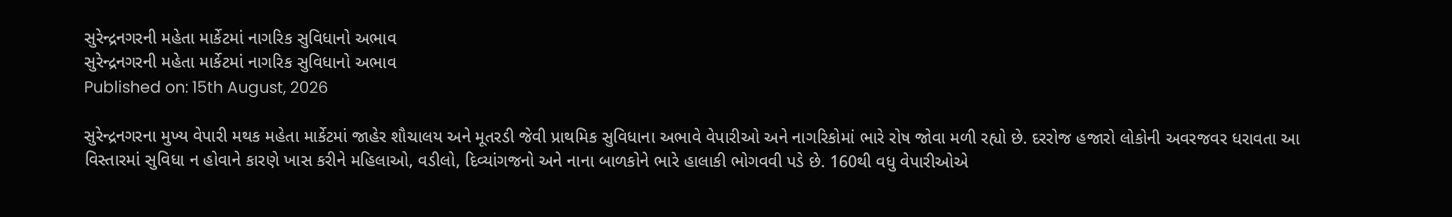સુરેન્દ્રનગરની મહેતા માર્કેટમાં નાગરિક સુવિધાનો અભાવ
સુરેન્દ્રનગરની મહેતા માર્કેટમાં નાગરિક સુવિધાનો અભાવ
Published on: 15th August, 2026

સુરેન્દ્રનગરના મુખ્ય વેપારી મથક મહેતા માર્કેટમાં જાહેર શૌચાલય અને મૂતરડી જેવી પ્રાથમિક સુવિધાના અભાવે વેપારીઓ અને નાગરિકોમાં ભારે રોષ જોવા મળી રહ્યો છે. દરરોજ હજારો લોકોની અવરજવર ધરાવતા આ વિસ્તારમાં સુવિધા ન હોવાને કારણે ખાસ કરીને મહિલાઓ, વડીલો, દિવ્યાંગજનો અને નાના બાળકોને ભારે હાલાકી ભોગવવી પડે છે. 160થી વધુ વેપારીઓએ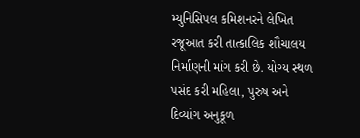મ્યુનિસિપલ કમિશનરને લેખિત રજૂઆત કરી તાત્કાલિક શૌચાલય નિર્માણની માંગ કરી છે. યોગ્ય સ્થળ પસંદ કરી મહિલા, પુરુષ અને દિવ્યાંગ અનુકૂળ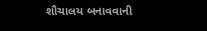શૌચાલય બનાવવાની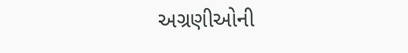અગ્રણીઓની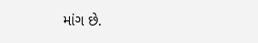માંગ છે.